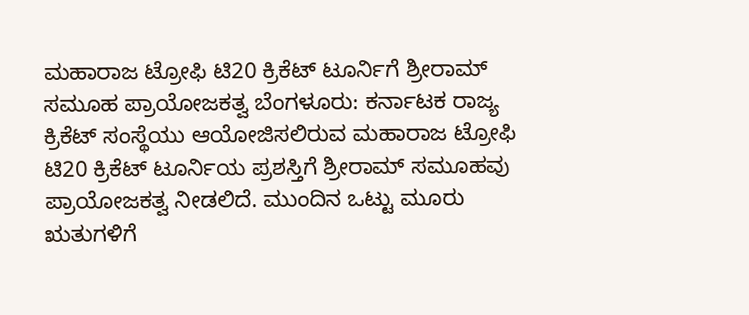ಮಹಾರಾಜ ಟ್ರೋಫಿ ಟಿ20 ಕ್ರಿಕೆಟ್ ಟೂರ್ನಿಗೆ ಶ್ರೀರಾಮ್ ಸಮೂಹ ಪ್ರಾಯೋಜಕತ್ವ ಬೆಂಗಳೂರು: ಕರ್ನಾಟಕ ರಾಜ್ಯ ಕ್ರಿಕೆಟ್ ಸಂಸ್ಥೆಯು ಆಯೋಜಿಸಲಿರುವ ಮಹಾರಾಜ ಟ್ರೋಫಿ ಟಿ20 ಕ್ರಿಕೆಟ್ ಟೂರ್ನಿಯ ಪ್ರಶಸ್ತಿಗೆ ಶ್ರೀರಾಮ್ ಸಮೂಹವು ಪ್ರಾಯೋಜಕತ್ವ ನೀಡಲಿದೆ. ಮುಂದಿನ ಒಟ್ಟು ಮೂರು ಋತುಗಳಿಗೆ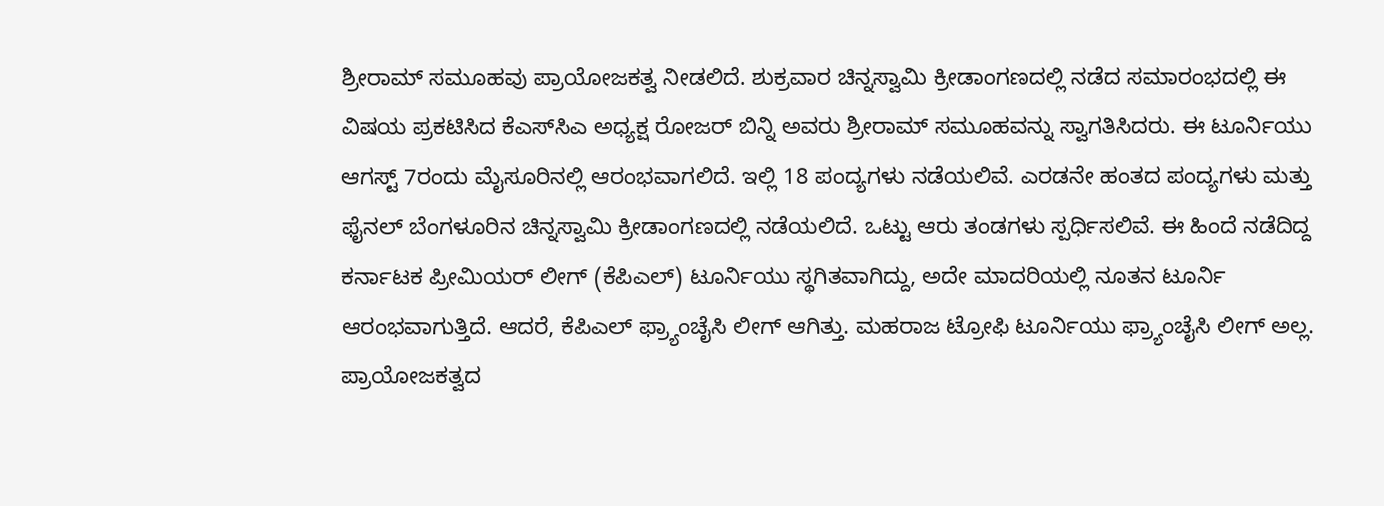ಶ್ರೀರಾಮ್ ಸಮೂಹವು ಪ್ರಾಯೋಜಕತ್ವ ನೀಡಲಿದೆ. ಶುಕ್ರವಾರ ಚಿನ್ನಸ್ವಾಮಿ ಕ್ರೀಡಾಂಗಣದಲ್ಲಿ ನಡೆದ ಸಮಾರಂಭದಲ್ಲಿ ಈ ವಿಷಯ ಪ್ರಕಟಿಸಿದ ಕೆಎಸ್‌ಸಿಎ ಅಧ್ಯಕ್ಷ ರೋಜರ್ ಬಿನ್ನಿ ಅವರು ಶ್ರೀರಾಮ್ ಸಮೂಹವನ್ನು ಸ್ವಾಗತಿಸಿದರು. ಈ ಟೂರ್ನಿಯು ಆಗಸ್ಟ್ 7ರಂದು ಮೈಸೂರಿನಲ್ಲಿ ಆರಂಭವಾಗಲಿದೆ. ಇಲ್ಲಿ 18 ಪಂದ್ಯಗಳು ನಡೆಯಲಿವೆ. ಎರಡನೇ ಹಂತದ ಪಂದ್ಯಗಳು ಮತ್ತು ಫೈನಲ್‌ ಬೆಂಗಳೂರಿನ ಚಿನ್ನಸ್ವಾಮಿ ಕ್ರೀಡಾಂಗಣದಲ್ಲಿ ನಡೆಯಲಿದೆ. ಒಟ್ಟು ಆರು ತಂಡಗಳು ಸ್ಪರ್ಧಿಸಲಿವೆ. ಈ ಹಿಂದೆ ನಡೆದಿದ್ದ ಕರ್ನಾಟಕ ಪ್ರೀಮಿಯರ್ ಲೀಗ್ (ಕೆಪಿಎಲ್) ಟೂರ್ನಿಯು ಸ್ಥಗಿತವಾಗಿದ್ದು, ಅದೇ ಮಾದರಿಯಲ್ಲಿ ನೂತನ ಟೂರ್ನಿ ಆರಂಭವಾಗುತ್ತಿದೆ. ಆದರೆ, ಕೆಪಿಎಲ್ ಫ್ರ್ಯಾಂಚೈಸಿ ಲೀಗ್ ಆಗಿತ್ತು. ಮಹರಾಜ ಟ್ರೋಫಿ ಟೂರ್ನಿಯು ಫ್ರ್ಯಾಂಚೈಸಿ ಲೀಗ್ ಅಲ್ಲ. ಪ್ರಾಯೋಜಕತ್ವದ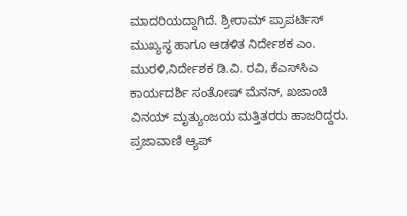ಮಾದರಿಯದ್ದಾಗಿದೆ. ಶ್ರೀರಾಮ್ ಪ್ರಾಪರ್ಟಿಸ್‌ ಮುಖ್ಯಸ್ಥ ಹಾಗೂ ಆಡಳಿತ ನಿರ್ದೇಶಕ ಎಂ. ಮುರಳಿ,ನಿರ್ದೇಶಕ ಡಿ.ವಿ. ರವಿ, ಕೆಎಸ್‌ಸಿಎ ಕಾರ್ಯದರ್ಶಿ ಸಂತೋಷ್ ಮೆನನ್, ಖಜಾಂಚಿ ವಿನಯ್ ಮೃತ್ಯುಂಜಯ ಮತ್ತಿತರರು ಹಾಜರಿದ್ದರು. ಪ್ರಜಾವಾಣಿ ಆ್ಯಪ್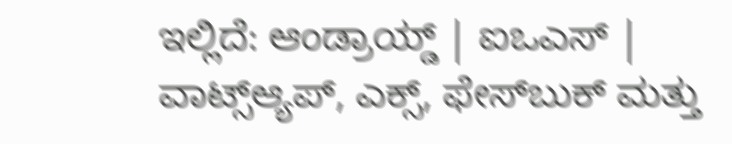ಇಲ್ಲಿದೆ: ಆಂಡ್ರಾಯ್ಡ್ | ಐಒಎಸ್ | ವಾಟ್ಸ್ಆ್ಯಪ್, ಎಕ್ಸ್, ಫೇಸ್‌ಬುಕ್ ಮತ್ತು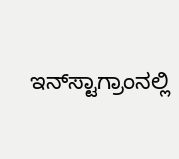ಇನ್‌ಸ್ಟಾಗ್ರಾಂನಲ್ಲಿ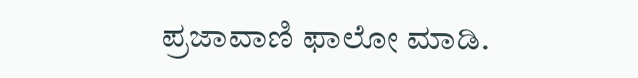ಪ್ರಜಾವಾಣಿ ಫಾಲೋ ಮಾಡಿ.